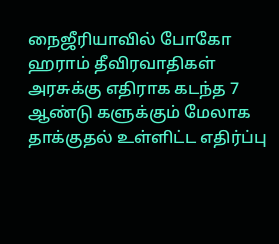நைஜீரியாவில் போகோ ஹராம் தீவிரவாதிகள் அரசுக்கு எதிராக கடந்த 7 ஆண்டு களுக்கும் மேலாக தாக்குதல் உள்ளிட்ட எதிர்ப்பு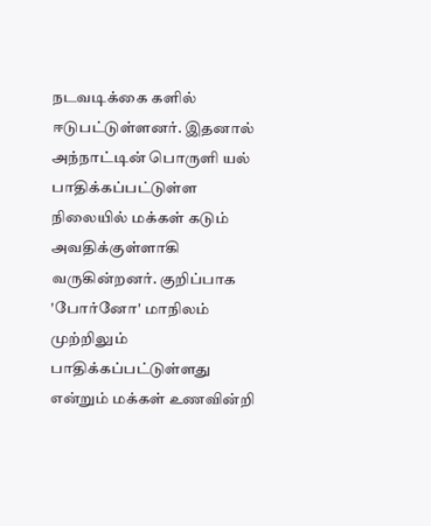நடவடிக்கை களில் ஈடுபட்டுள்ளனர். இதனால் அந்நாட்டின் பொருளி யல் பாதிக்கப்பட்டுள்ள நிலையில் மக்கள் கடும் அவதிக்குள்ளாகி வருகின்றனர். குறிப்பாக 'போர்னோ' மாநிலம் முற்றிலும் பாதிக்கப்பட்டுள்ளது என்றும் மக்கள் உணவின்றி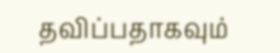தவிப்பதாகவும்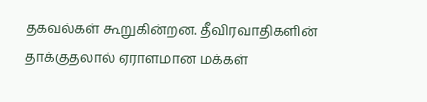தகவல்கள் கூறுகின்றன. தீவிரவாதிகளின் தாக்குதலால் ஏராளமான மக்கள்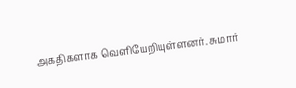அகதிகளாக வெளியேறியுள்ளனர். சுமார்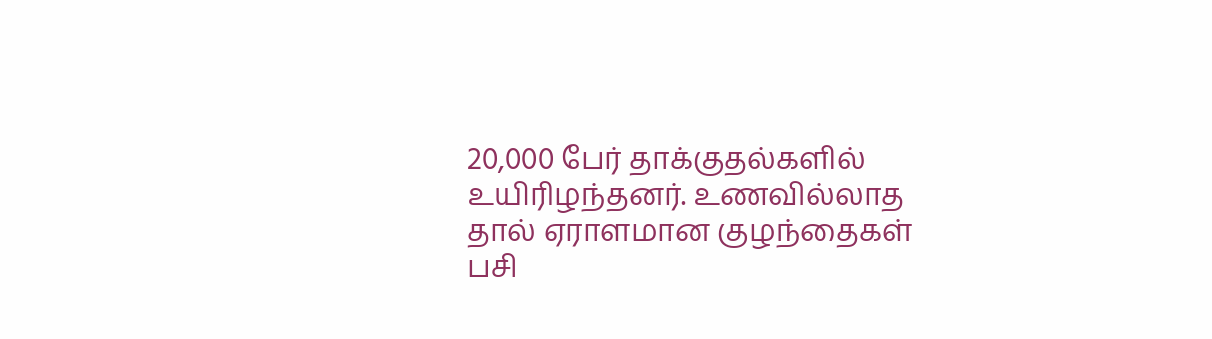20,000 பேர் தாக்குதல்களில் உயிரிழந்தனர். உணவில்லாத தால் ஏராளமான குழந்தைகள் பசி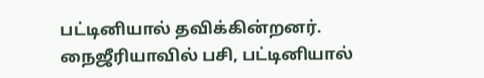பட்டினியால் தவிக்கின்றனர்.
நைஜீரியாவில் பசி, பட்டினியால்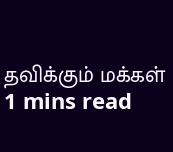தவிக்கும் மக்கள்
1 mins read